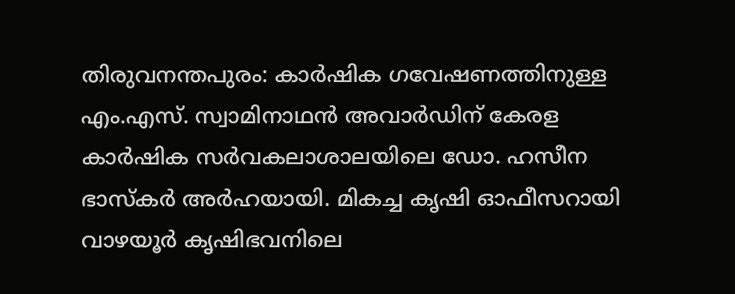തിരുവനന്തപുരം: കാർഷിക ഗവേഷണത്തിനുള്ള എം.എസ്. സ്വാമിനാഥൻ അവാർഡിന് കേരള കാർഷിക സർവകലാശാലയിലെ ഡോ. ഹസീന ഭാസ്കർ അർഹയായി. മികച്ച കൃഷി ഓഫീസറായി വാഴയൂർ കൃഷിഭവനിലെ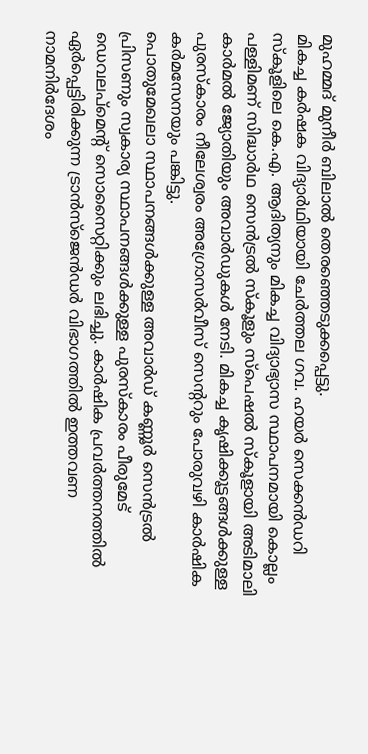മുഹമ്മദ് മുനീർ ബിലാൽ തെരഞ്ഞെടുക്കപ്പെട്ടു.
മികച്ച കർഷക വിദ്യാർഥിയായി ചേർത്തല ഗവ. ഹയർ സെക്കൻഡറി സ്കൂളിലെ കെ.എ. ആദിത്യനും മികച്ച വിദ്യാഭ്യാസ സ്ഥാപനമായി കൊല്ലം പള്ളിമണ് സിദ്ധാർഥ സെൻട്രൽ സ്കൂളും സ്പെഷൽ സ്കൂളായി അടിമാലി കാർമൽ ജ്യോതിയും അവാർഡുകൾ നേടി. മികച്ച കൃഷിക്കൂട്ടങ്ങൾക്കുള്ള പുരസ്കാരം നീലേശ്വരം അഗ്രോസർവീസ് സെന്ററും പോരുവഴി കാർഷിക കർമസേനയും പങ്കിട്ടു.
പൊതുമേഖലാ സ്ഥാപനങ്ങൾക്കുള്ള അവാർഡ് കണ്ണൂർ സെൻട്രൽ പ്രിസണും സ്വകാര്യ സ്ഥാപനങ്ങൾക്കുള്ള പുരസ്കാരം പീരുമേട് ഡെവലപ്മെന്റ് സൊസൈറ്റിക്കും ലഭിച്ചു. കാർഷിക പ്രവർത്തനത്തിൽ ഏർപ്പെട്ടിരിക്കുന്ന ട്രാൻസ്ജെൻഡർ വിഭാഗത്തിൽ ഇത്തവണ നാമനിർദേശം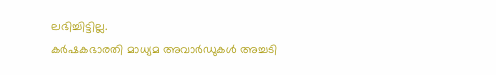ലഭിച്ചിട്ടില്ല.
കർഷകഭാരതി മാധ്യമ അവാർഡുകൾ അച്ചടി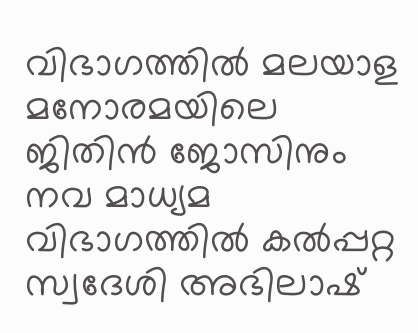വിഭാഗത്തിൽ മലയാള മനോരമയിലെ ജിതിൻ ജോസിനും നവ മാധ്യമ വിഭാഗത്തിൽ കൽപ്പറ്റ സ്വദേശി അഭിലാഷ്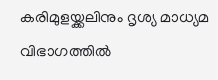കരിമുളയ്ക്കലിനും ദൃശ്യ മാധ്യമ വിഭാഗത്തിൽ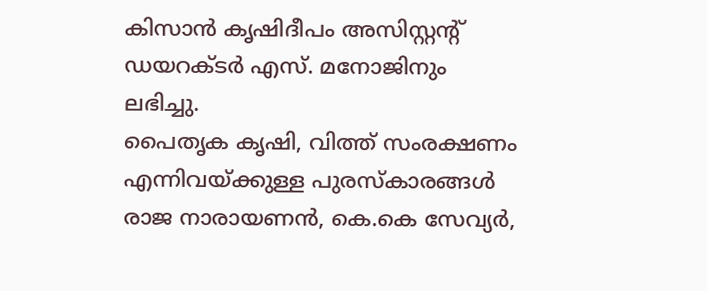കിസാൻ കൃഷിദീപം അസിസ്റ്റന്റ് ഡയറക്ടർ എസ്. മനോജിനും ലഭിച്ചു.
പൈതൃക കൃഷി, വിത്ത് സംരക്ഷണം എന്നിവയ്ക്കുള്ള പുരസ്കാരങ്ങൾ രാജ നാരായണൻ, കെ.കെ സേവ്യർ,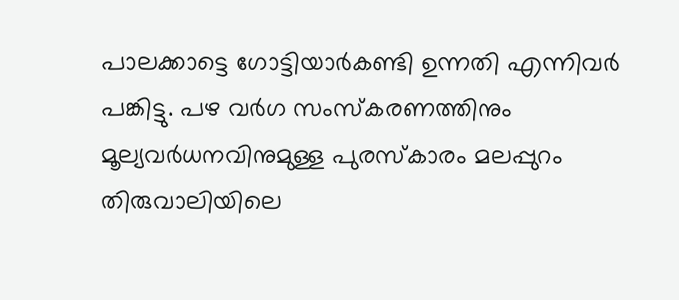പാലക്കാട്ടെ ഗോട്ടിയാർകണ്ടി ഉന്നതി എന്നിവർ പങ്കിട്ടു. പഴ വർഗ സംസ്കരണത്തിനും മൂല്യവർധനവിനുമുള്ള പുരസ്കാരം മലപ്പുറം തിരുവാലിയിലെ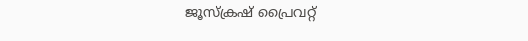ജൂസ്ക്രഷ് പ്രൈവറ്റ്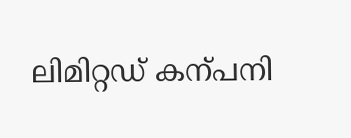ലിമിറ്റഡ് കന്പനി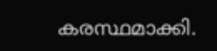കരസ്ഥമാക്കി.